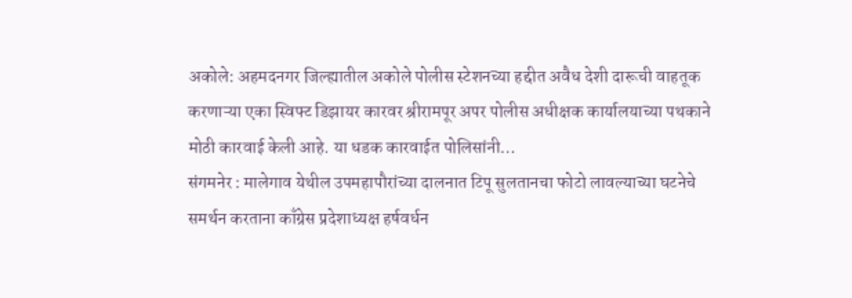अकोले: अहमदनगर जिल्ह्यातील अकोले पोलीस स्टेशनच्या हद्दीत अवैध देशी दारूची वाहतूक करणाऱ्या एका स्विफ्ट डिझायर कारवर श्रीरामपूर अपर पोलीस अधीक्षक कार्यालयाच्या पथकाने मोठी कारवाई केली आहे. या धडक कारवाईत पोलिसांनी…
संगमनेर : मालेगाव येथील उपमहापौरांच्या दालनात टिपू सुलतानचा फोटो लावल्याच्या घटनेचे समर्थन करताना काँग्रेस प्रदेशाध्यक्ष हर्षवर्धन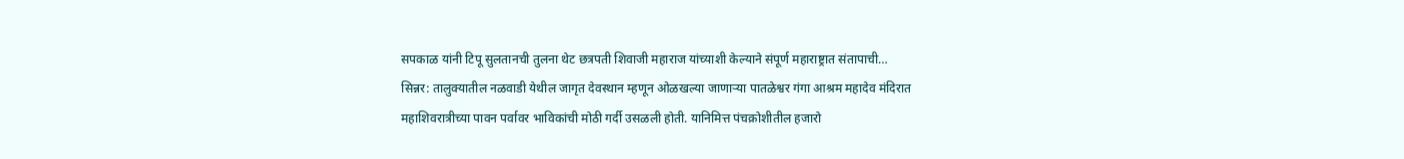सपकाळ यांनी टिपू सुलतानची तुलना थेट छत्रपती शिवाजी महाराज यांच्याशी केल्याने संपूर्ण महाराष्ट्रात संतापाची…
सिन्नर: तालुक्यातील नळवाडी येथील जागृत देवस्थान म्हणून ओळखल्या जाणाऱ्या पातळेश्वर गंगा आश्रम महादेव मंदिरात महाशिवरात्रीच्या पावन पर्वावर भाविकांची मोठी गर्दी उसळली होती. यानिमित्त पंचक्रोशीतील हजारो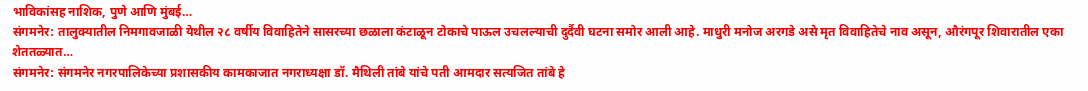भाविकांसह नाशिक, पुणे आणि मुंबई…
संगमनेर: तालुक्यातील निमगावजाळी येथील २८ वर्षीय विवाहितेने सासरच्या छळाला कंटाळून टोकाचे पाऊल उचलल्याची दुर्दैवी घटना समोर आली आहे. माधुरी मनोज अरगडे असे मृत विवाहितेचे नाव असून, औरंगपूर शिवारातील एका शेततळ्यात…
संगमनेर: संगमनेर नगरपालिकेच्या प्रशासकीय कामकाजात नगराध्यक्षा डॉ. मैथिली तांबे यांचे पती आमदार सत्यजित तांबे हे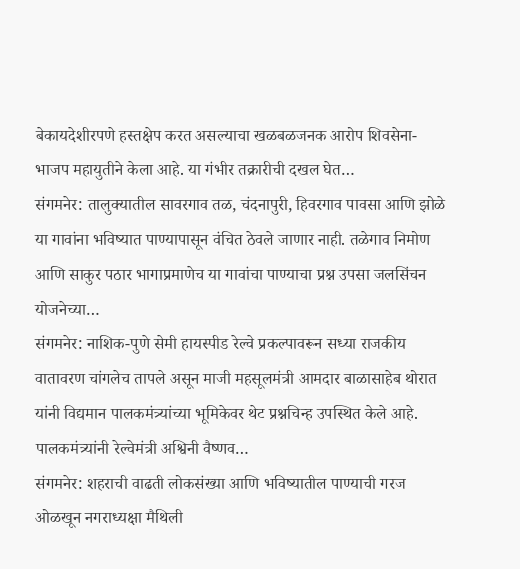बेकायदेशीरपणे हस्तक्षेप करत असल्याचा खळबळजनक आरोप शिवसेना-भाजप महायुतीने केला आहे. या गंभीर तक्रारीची दखल घेत…
संगमनेर: तालुक्यातील सावरगाव तळ, चंदनापुरी, हिवरगाव पावसा आणि झोळे या गावांना भविष्यात पाण्यापासून वंचित ठेवले जाणार नाही. तळेगाव निमोण आणि साकुर पठार भागाप्रमाणेच या गावांचा पाण्याचा प्रश्न उपसा जलसिंचन योजनेच्या…
संगमनेर: नाशिक-पुणे सेमी हायस्पीड रेल्वे प्रकल्पावरून सध्या राजकीय वातावरण चांगलेच तापले असून माजी महसूलमंत्री आमदार बाळासाहेब थोरात यांनी विद्यमान पालकमंत्र्यांच्या भूमिकेवर थेट प्रश्नचिन्ह उपस्थित केले आहे. पालकमंत्र्यांनी रेल्वेमंत्री अश्विनी वैष्णव…
संगमनेर: शहराची वाढती लोकसंख्या आणि भविष्यातील पाण्याची गरज ओळखून नगराध्यक्षा मैथिली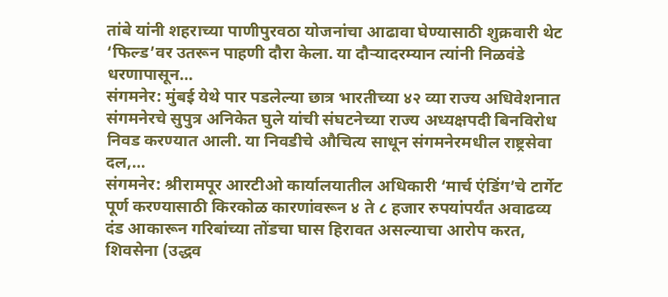तांबे यांनी शहराच्या पाणीपुरवठा योजनांचा आढावा घेण्यासाठी शुक्रवारी थेट ‘फिल्ड’वर उतरून पाहणी दौरा केला. या दौऱ्यादरम्यान त्यांनी निळवंडे धरणापासून…
संगमनेर: मुंबई येथे पार पडलेल्या छात्र भारतीच्या ४२ व्या राज्य अधिवेशनात संगमनेरचे सुपुत्र अनिकेत घुले यांची संघटनेच्या राज्य अध्यक्षपदी बिनविरोध निवड करण्यात आली. या निवडीचे औचित्य साधून संगमनेरमधील राष्ट्रसेवा दल,…
संगमनेर: श्रीरामपूर आरटीओ कार्यालयातील अधिकारी ‘मार्च एंडिंग’चे टार्गेट पूर्ण करण्यासाठी किरकोळ कारणांवरून ४ ते ८ हजार रुपयांपर्यंत अवाढव्य दंड आकारून गरिबांच्या तोंडचा घास हिरावत असल्याचा आरोप करत, शिवसेना (उद्धव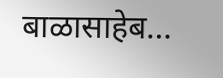बाळासाहेब…